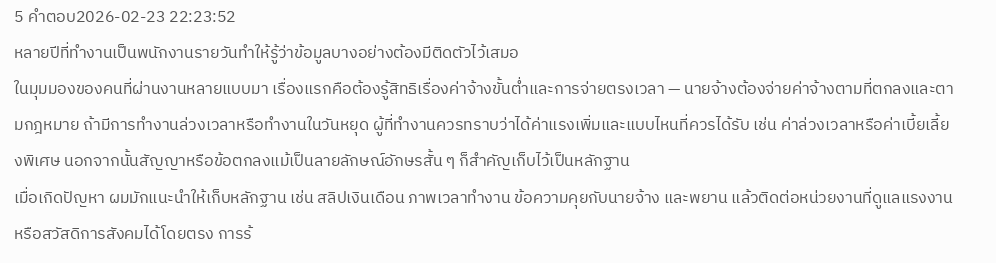5 คำตอบ2026-02-23 22:23:52
หลายปีที่ทำงานเป็นพนักงานรายวันทำให้รู้ว่าข้อมูลบางอย่างต้องมีติดตัวไว้เสมอ
ในมุมมองของคนที่ผ่านงานหลายแบบมา เรื่องแรกคือต้องรู้สิทธิเรื่องค่าจ้างขั้นต่ำและการจ่ายตรงเวลา — นายจ้างต้องจ่ายค่าจ้างตามที่ตกลงและตามกฎหมาย ถ้ามีการทำงานล่วงเวลาหรือทำงานในวันหยุด ผู้ที่ทำงานควรทราบว่าได้ค่าแรงเพิ่มและแบบไหนที่ควรได้รับ เช่น ค่าล่วงเวลาหรือค่าเบี้ยเลี้ยงพิเศษ นอกจากนั้นสัญญาหรือข้อตกลงแม้เป็นลายลักษณ์อักษรสั้น ๆ ก็สำคัญเก็บไว้เป็นหลักฐาน
เมื่อเกิดปัญหา ผมมักแนะนำให้เก็บหลักฐาน เช่น สลิปเงินเดือน ภาพเวลาทำงาน ข้อความคุยกับนายจ้าง และพยาน แล้วติดต่อหน่วยงานที่ดูแลแรงงานหรือสวัสดิการสังคมได้โดยตรง การร้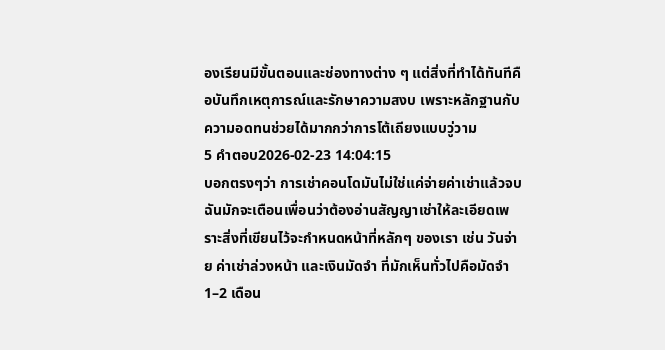องเรียนมีขั้นตอนและช่องทางต่าง ๆ แต่สิ่งที่ทำได้ทันทีคือบันทึกเหตุการณ์และรักษาความสงบ เพราะหลักฐานกับความอดทนช่วยได้มากกว่าการโต้เถียงแบบวู่วาม
5 คำตอบ2026-02-23 14:04:15
บอกตรงๆว่า การเช่าคอนโดมันไม่ใช่แค่จ่ายค่าเช่าแล้วจบ ฉันมักจะเตือนเพื่อนว่าต้องอ่านสัญญาเช่าให้ละเอียดเพราะสิ่งที่เขียนไว้จะกำหนดหน้าที่หลักๆ ของเรา เช่น วันจ่าย ค่าเช่าล่วงหน้า และเงินมัดจำ ที่มักเห็นทั่วไปคือมัดจำ 1–2 เดือน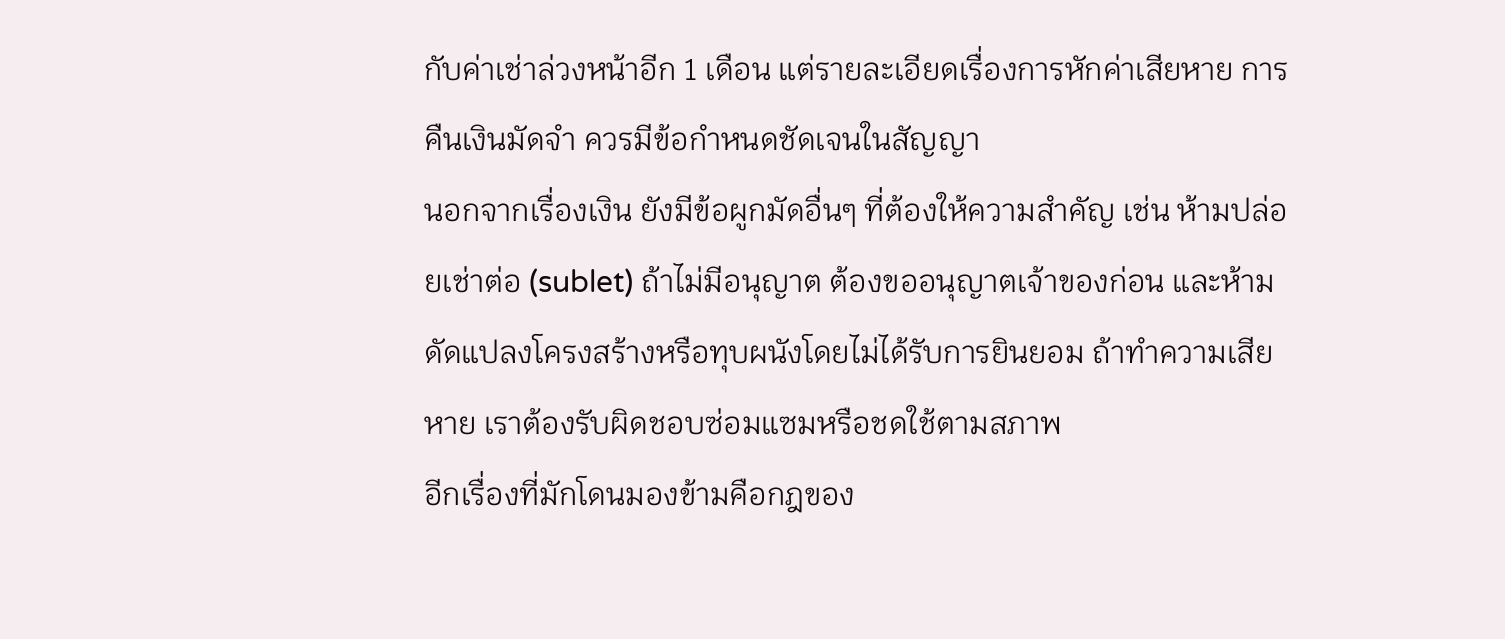กับค่าเช่าล่วงหน้าอีก 1 เดือน แต่รายละเอียดเรื่องการหักค่าเสียหาย การคืนเงินมัดจำ ควรมีข้อกำหนดชัดเจนในสัญญา
นอกจากเรื่องเงิน ยังมีข้อผูกมัดอื่นๆ ที่ต้องให้ความสำคัญ เช่น ห้ามปล่อยเช่าต่อ (sublet) ถ้าไม่มีอนุญาต ต้องขออนุญาตเจ้าของก่อน และห้ามดัดแปลงโครงสร้างหรือทุบผนังโดยไม่ได้รับการยินยอม ถ้าทำความเสียหาย เราต้องรับผิดชอบซ่อมแซมหรือชดใช้ตามสภาพ
อีกเรื่องที่มักโดนมองข้ามคือกฎของ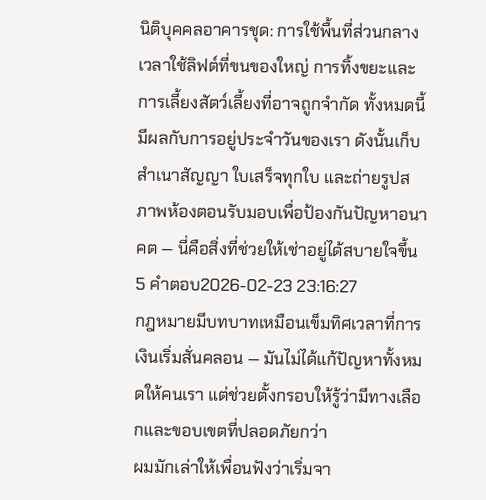นิติบุคคลอาคารชุด: การใช้พื้นที่ส่วนกลาง เวลาใช้ลิฟต์ที่ขนของใหญ่ การทิ้งขยะและการเลี้ยงสัตว์เลี้ยงที่อาจถูกจำกัด ทั้งหมดนี้มีผลกับการอยู่ประจำวันของเรา ดังนั้นเก็บสำเนาสัญญา ใบเสร็จทุกใบ และถ่ายรูปสภาพห้องตอนรับมอบเพื่อป้องกันปัญหาอนาคต — นี่คือสิ่งที่ช่วยให้เช่าอยู่ได้สบายใจขึ้น
5 คำตอบ2026-02-23 23:16:27
กฎหมายมีบทบาทเหมือนเข็มทิศเวลาที่การเงินเริ่มสั่นคลอน — มันไม่ได้แก้ปัญหาทั้งหมดให้คนเรา แต่ช่วยตั้งกรอบให้รู้ว่ามีทางเลือกและขอบเขตที่ปลอดภัยกว่า
ผมมักเล่าให้เพื่อนฟังว่าเริ่มจา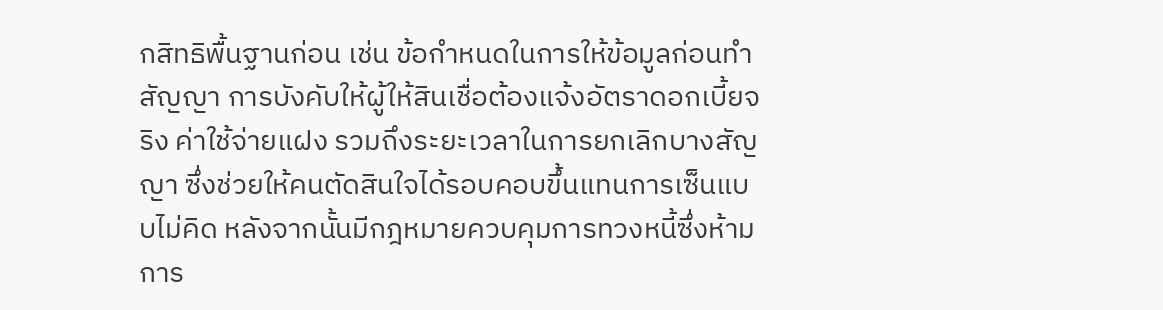กสิทธิพื้นฐานก่อน เช่น ข้อกำหนดในการให้ข้อมูลก่อนทำสัญญา การบังคับให้ผู้ให้สินเชื่อต้องแจ้งอัตราดอกเบี้ยจริง ค่าใช้จ่ายแฝง รวมถึงระยะเวลาในการยกเลิกบางสัญญา ซึ่งช่วยให้คนตัดสินใจได้รอบคอบขึ้นแทนการเซ็นแบบไม่คิด หลังจากนั้นมีกฎหมายควบคุมการทวงหนี้ซึ่งห้ามการ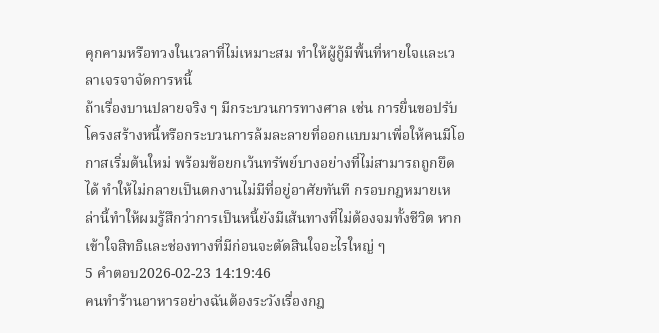คุกคามหรือทวงในเวลาที่ไม่เหมาะสม ทำให้ผู้กู้มีพื้นที่หายใจและเวลาเจรจาจัดการหนี้
ถ้าเรื่องบานปลายจริง ๆ มีกระบวนการทางศาล เช่น การยื่นขอปรับโครงสร้างหนี้หรือกระบวนการล้มละลายที่ออกแบบมาเพื่อให้คนมีโอกาสเริ่มต้นใหม่ พร้อมข้อยกเว้นทรัพย์บางอย่างที่ไม่สามารถถูกยึดได้ ทำให้ไม่กลายเป็นตกงานไม่มีที่อยู่อาศัยทันที กรอบกฎหมายเหล่านี้ทำให้ผมรู้สึกว่าการเป็นหนี้ยังมีเส้นทางที่ไม่ต้องจมทั้งชีวิต หากเข้าใจสิทธิและช่องทางที่มีก่อนจะตัดสินใจอะไรใหญ่ ๆ
5 คำตอบ2026-02-23 14:19:46
คนทำร้านอาหารอย่างฉันต้องระวังเรื่องกฎ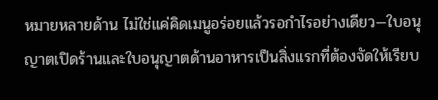หมายหลายด้าน ไม่ใช่แค่คิดเมนูอร่อยแล้วรอกำไรอย่างเดียว—ใบอนุญาตเปิดร้านและใบอนุญาตด้านอาหารเป็นสิ่งแรกที่ต้องจัดให้เรียบ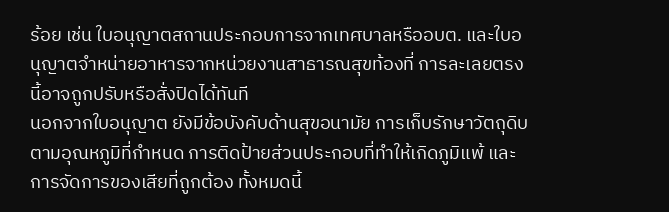ร้อย เช่น ใบอนุญาตสถานประกอบการจากเทศบาลหรืออบต. และใบอนุญาตจำหน่ายอาหารจากหน่วยงานสาธารณสุขท้องที่ การละเลยตรงนี้อาจถูกปรับหรือสั่งปิดได้ทันที
นอกจากใบอนุญาต ยังมีข้อบังคับด้านสุขอนามัย การเก็บรักษาวัตถุดิบตามอุณหภูมิที่กำหนด การติดป้ายส่วนประกอบที่ทำให้เกิดภูมิแพ้ และการจัดการของเสียที่ถูกต้อง ทั้งหมดนี้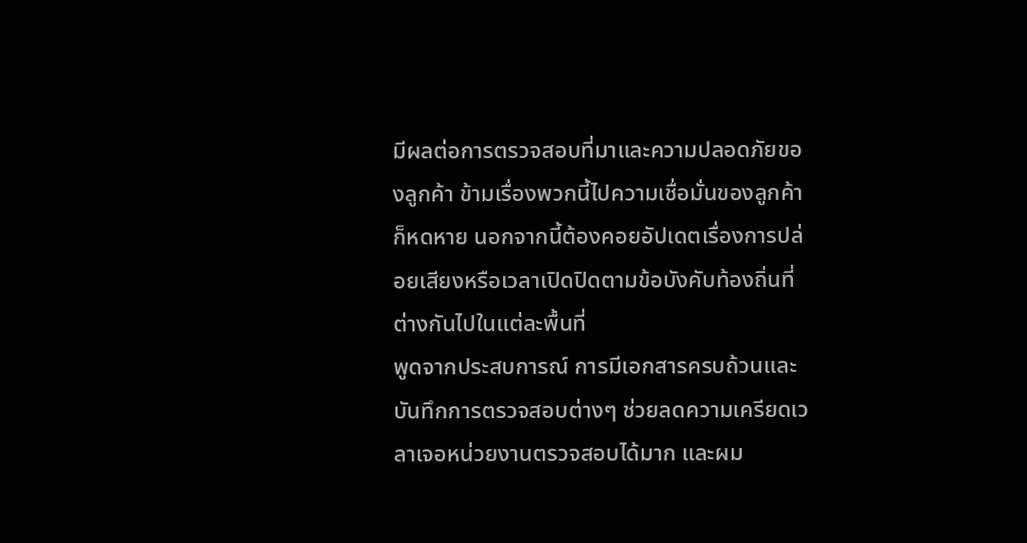มีผลต่อการตรวจสอบที่มาและความปลอดภัยของลูกค้า ข้ามเรื่องพวกนี้ไปความเชื่อมั่นของลูกค้าก็หดหาย นอกจากนี้ต้องคอยอัปเดตเรื่องการปล่อยเสียงหรือเวลาเปิดปิดตามข้อบังคับท้องถิ่นที่ต่างกันไปในแต่ละพื้นที่
พูดจากประสบการณ์ การมีเอกสารครบถ้วนและบันทึกการตรวจสอบต่างๆ ช่วยลดความเครียดเวลาเจอหน่วยงานตรวจสอบได้มาก และผม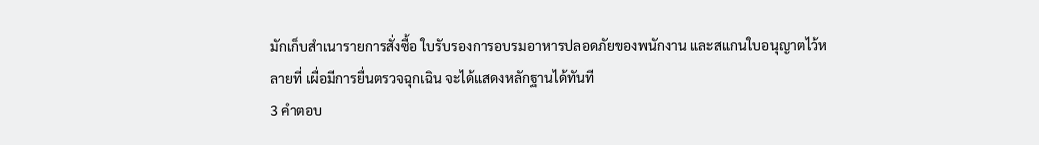มักเก็บสำเนารายการสั่งซื้อ ใบรับรองการอบรมอาหารปลอดภัยของพนักงาน และสแกนใบอนุญาตไว้หลายที่ เผื่อมีการยื่นตรวจฉุกเฉิน จะได้แสดงหลักฐานได้ทันที
3 คำตอบ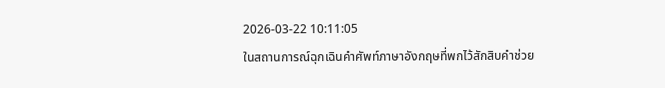2026-03-22 10:11:05
ในสถานการณ์ฉุกเฉินคำศัพท์ภาษาอังกฤษที่พกไว้สักสิบคำช่วย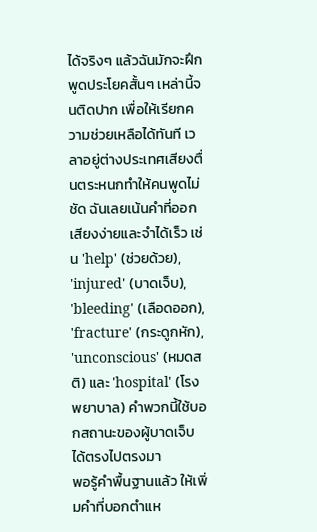ได้จริงๆ แล้วฉันมักจะฝึกพูดประโยคสั้นๆ เหล่านี้จนติดปาก เพื่อให้เรียกความช่วยเหลือได้ทันที เวลาอยู่ต่างประเทศเสียงตื่นตระหนกทำให้คนพูดไม่ชัด ฉันเลยเน้นคำที่ออกเสียงง่ายและจำได้เร็ว เช่น 'help' (ช่วยด้วย), 'injured' (บาดเจ็บ), 'bleeding' (เลือดออก), 'fracture' (กระดูกหัก), 'unconscious' (หมดสติ) และ 'hospital' (โรงพยาบาล) คำพวกนี้ใช้บอกสถานะของผู้บาดเจ็บได้ตรงไปตรงมา
พอรู้คำพื้นฐานแล้ว ให้เพิ่มคำที่บอกตำแห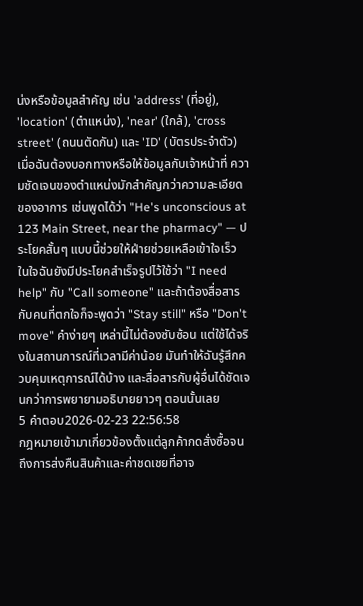น่งหรือข้อมูลสำคัญ เช่น 'address' (ที่อยู่), 'location' (ตำแหน่ง), 'near' (ใกล้), 'cross street' (ถนนตัดกัน) และ 'ID' (บัตรประจำตัว) เมื่อฉันต้องบอกทางหรือให้ข้อมูลกับเจ้าหน้าที่ ความชัดเจนของตำแหน่งมักสำคัญกว่าความละเอียดของอาการ เช่นพูดได้ว่า "He's unconscious at 123 Main Street, near the pharmacy" — ประโยคสั้นๆ แบบนี้ช่วยให้ฝ่ายช่วยเหลือเข้าใจเร็ว
ในใจฉันยังมีประโยคสำเร็จรูปไว้ใช้ว่า "I need help" กับ "Call someone" และถ้าต้องสื่อสารกับคนที่ตกใจก็จะพูดว่า "Stay still" หรือ "Don't move" คำง่ายๆ เหล่านี้ไม่ต้องซับซ้อน แต่ใช้ได้จริงในสถานการณ์ที่เวลามีค่าน้อย มันทำให้ฉันรู้สึกควบคุมเหตุการณ์ได้บ้าง และสื่อสารกับผู้อื่นได้ชัดเจนกว่าการพยายามอธิบายยาวๆ ตอนนั้นเลย
5 คำตอบ2026-02-23 22:56:58
กฎหมายเข้ามาเกี่ยวข้องตั้งแต่ลูกค้ากดสั่งซื้อจนถึงการส่งคืนสินค้าและค่าชดเชยที่อาจ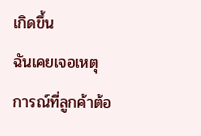เกิดขึ้น
ฉันเคยเจอเหตุการณ์ที่ลูกค้าต้อ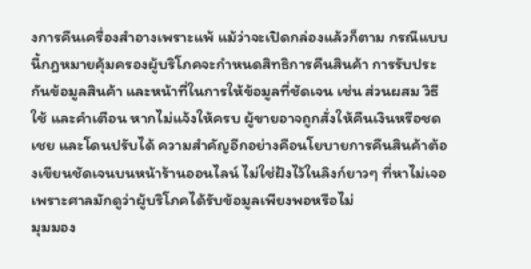งการคืนเครื่องสำอางเพราะแพ้ แม้ว่าจะเปิดกล่องแล้วก็ตาม กรณีแบบนี้กฎหมายคุ้มครองผู้บริโภคจะกำหนดสิทธิการคืนสินค้า การรับประกันข้อมูลสินค้า และหน้าที่ในการให้ข้อมูลที่ชัดเจน เช่น ส่วนผสม วิธีใช้ และคำเตือน หากไม่แจ้งให้ครบ ผู้ขายอาจถูกสั่งให้คืนเงินหรือชดเชย และโดนปรับได้ ความสำคัญอีกอย่างคือนโยบายการคืนสินค้าต้องเขียนชัดเจนบนหน้าร้านออนไลน์ ไม่ใช่ฝังไว้ในลิงก์ยาวๆ ที่หาไม่เจอ เพราะศาลมักดูว่าผู้บริโภคได้รับข้อมูลเพียงพอหรือไม่
มุมมอง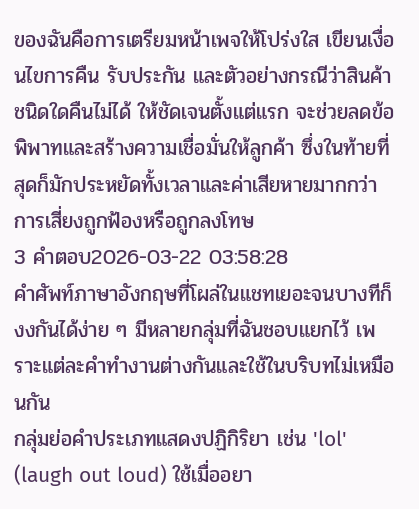ของฉันคือการเตรียมหน้าเพจให้โปร่งใส เขียนเงื่อนไขการคืน รับประกัน และตัวอย่างกรณีว่าสินค้าชนิดใดคืนไม่ได้ ให้ชัดเจนตั้งแต่แรก จะช่วยลดข้อพิพาทและสร้างความเชื่อมั่นให้ลูกค้า ซึ่งในท้ายที่สุดก็มักประหยัดทั้งเวลาและค่าเสียหายมากกว่าการเสี่ยงถูกฟ้องหรือถูกลงโทษ
3 คำตอบ2026-03-22 03:58:28
คำศัพท์ภาษาอังกฤษที่โผล่ในแชทเยอะจนบางทีก็งงกันได้ง่าย ๆ มีหลายกลุ่มที่ฉันชอบแยกไว้ เพราะแต่ละคำทำงานต่างกันและใช้ในบริบทไม่เหมือนกัน
กลุ่มย่อคำประเภทแสดงปฏิกิริยา เช่น 'lol' (laugh out loud) ใช้เมื่ออยา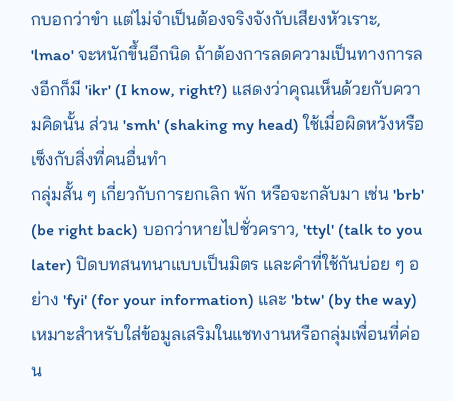กบอกว่าขำ แต่ไม่จำเป็นต้องจริงจังกับเสียงหัวเราะ, 'lmao' จะหนักขึ้นอีกนิด ถ้าต้องการลดความเป็นทางการลงอีกก็มี 'ikr' (I know, right?) แสดงว่าคุณเห็นด้วยกับความคิดนั้น ส่วน 'smh' (shaking my head) ใช้เมื่อผิดหวังหรือเซ็งกับสิ่งที่คนอื่นทำ
กลุ่มสั้น ๆ เกี่ยวกับการยกเลิก พัก หรือจะกลับมา เช่น 'brb' (be right back) บอกว่าหายไปชั่วคราว, 'ttyl' (talk to you later) ปิดบทสนทนาแบบเป็นมิตร และคำที่ใช้กันบ่อย ๆ อย่าง 'fyi' (for your information) และ 'btw' (by the way) เหมาะสำหรับใส่ข้อมูลเสริมในแชทงานหรือกลุ่มเพื่อนที่ค่อน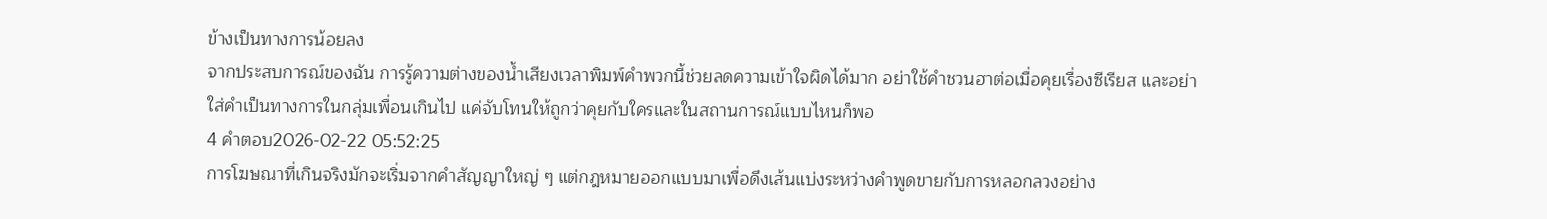ข้างเป็นทางการน้อยลง
จากประสบการณ์ของฉัน การรู้ความต่างของน้ำเสียงเวลาพิมพ์คำพวกนี้ช่วยลดความเข้าใจผิดได้มาก อย่าใช้คำชวนฮาต่อเมื่อคุยเรื่องซีเรียส และอย่าใส่คำเป็นทางการในกลุ่มเพื่อนเกินไป แค่จับโทนให้ถูกว่าคุยกับใครและในสถานการณ์แบบไหนก็พอ
4 คำตอบ2026-02-22 05:52:25
การโฆษณาที่เกินจริงมักจะเริ่มจากคำสัญญาใหญ่ ๆ แต่กฎหมายออกแบบมาเพื่อดึงเส้นแบ่งระหว่างคำพูดขายกับการหลอกลวงอย่าง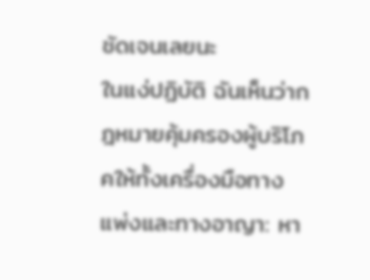ชัดเจนเลยนะ
ในแง่ปฏิบัติ ฉันเห็นว่ากฎหมายคุ้มครองผู้บริโภคให้ทั้งเครื่องมือทางแพ่งและทางอาญา: หา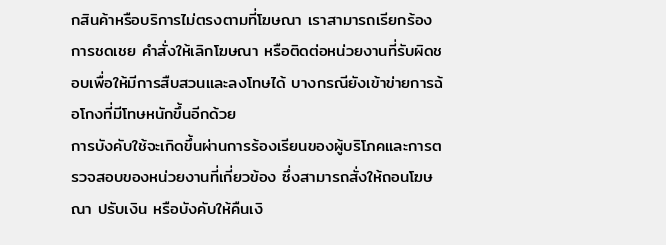กสินค้าหรือบริการไม่ตรงตามที่โฆษณา เราสามารถเรียกร้องการชดเชย คำสั่งให้เลิกโฆษณา หรือติดต่อหน่วยงานที่รับผิดชอบเพื่อให้มีการสืบสวนและลงโทษได้ บางกรณียังเข้าข่ายการฉ้อโกงที่มีโทษหนักขึ้นอีกด้วย
การบังคับใช้จะเกิดขึ้นผ่านการร้องเรียนของผู้บริโภคและการตรวจสอบของหน่วยงานที่เกี่ยวข้อง ซึ่งสามารถสั่งให้ถอนโฆษณา ปรับเงิน หรือบังคับให้คืนเงิ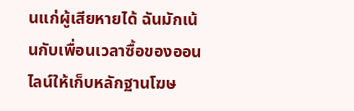นแก่ผู้เสียหายได้ ฉันมักเน้นกับเพื่อนเวลาซื้อของออนไลน์ให้เก็บหลักฐานโฆษ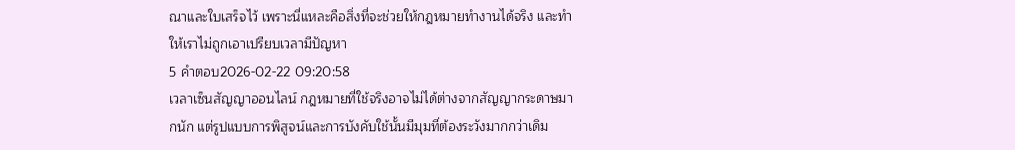ณาและใบเสร็จไว้ เพราะนี่แหละคือสิ่งที่จะช่วยให้กฎหมายทำงานได้จริง และทำให้เราไม่ถูกเอาเปรียบเวลามีปัญหา
5 คำตอบ2026-02-22 09:20:58
เวลาเซ็นสัญญาออนไลน์ กฎหมายที่ใช้จริงอาจไม่ได้ต่างจากสัญญากระดาษมากนัก แต่รูปแบบการพิสูจน์และการบังคับใช้นั้นมีมุมที่ต้องระวังมากกว่าเดิม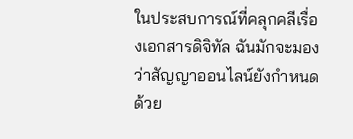ในประสบการณ์ที่คลุกคลีเรื่องเอกสารดิจิทัล ฉันมักจะมองว่าสัญญาออนไลน์ยังกำหนดด้วย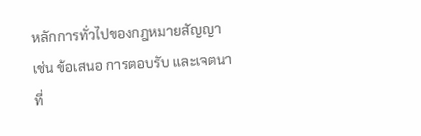หลักการทั่วไปของกฎหมายสัญญา เช่น ข้อเสนอ การตอบรับ และเจตนาที่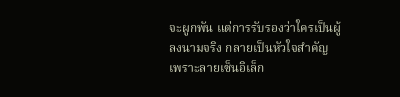จะผูกพัน แต่การรับรองว่าใครเป็นผู้ลงนามจริง กลายเป็นหัวใจสำคัญ เพราะลายเซ็นอิเล็ก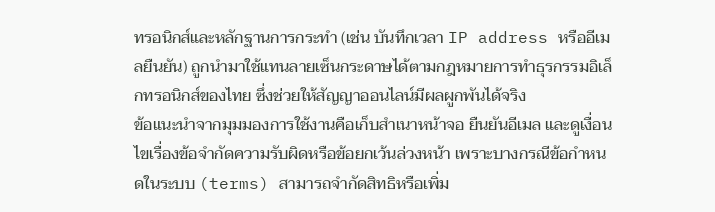ทรอนิกส์และหลักฐานการกระทำ (เช่น บันทึกเวลา IP address หรืออีเมลยืนยัน) ถูกนำมาใช้แทนลายเซ็นกระดาษได้ตามกฎหมายการทำธุรกรรมอิเล็กทรอนิกส์ของไทย ซึ่งช่วยให้สัญญาออนไลน์มีผลผูกพันได้จริง
ข้อแนะนำจากมุมมองการใช้งานคือเก็บสำเนาหน้าจอ ยืนยันอีเมล และดูเงื่อนไขเรื่องข้อจำกัดความรับผิดหรือข้อยกเว้นล่วงหน้า เพราะบางกรณีข้อกำหนดในระบบ (terms) สามารถจำกัดสิทธิหรือเพิ่ม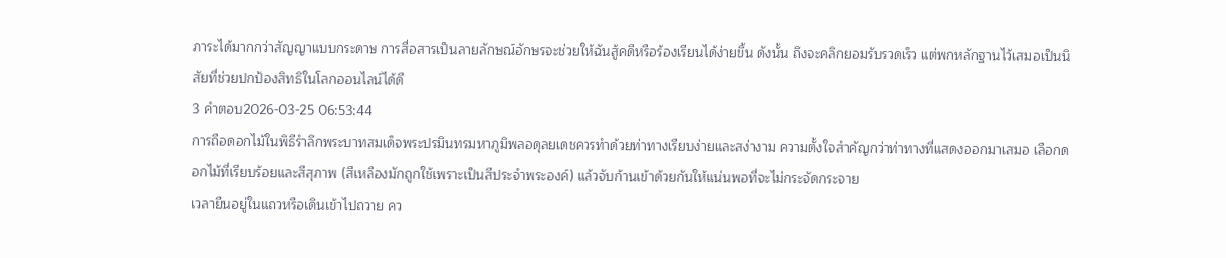ภาระได้มากกว่าสัญญาแบบกระดาษ การสื่อสารเป็นลายลักษณ์อักษรจะช่วยให้ฉันสู้คดีหรือร้องเรียนได้ง่ายขึ้น ดังนั้น ถึงจะคลิกยอมรับรวดเร็ว แต่พกหลักฐานไว้เสมอเป็นนิสัยที่ช่วยปกป้องสิทธิในโลกออนไลน์ได้ดี
3 คำตอบ2026-03-25 06:53:44
การถือดอกไม้ในพิธีรำลึกพระบาทสมเด็จพระปรมินทรมหาภูมิพลอดุลยเดชควรทำด้วยท่าทางเรียบง่ายและสง่างาม ความตั้งใจสำคัญกว่าท่าทางที่แสดงออกมาเสมอ เลือกดอกไม้ที่เรียบร้อยและสีสุภาพ (สีเหลืองมักถูกใช้เพราะเป็นสีประจำพระองค์) แล้วจับก้านเข้าด้วยกันให้แน่นพอที่จะไม่กระจัดกระจาย
เวลายืนอยู่ในแถวหรือเดินเข้าไปถวาย คว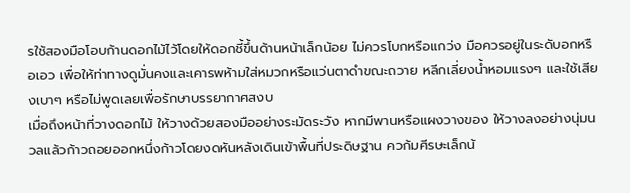รใช้สองมือโอบก้านดอกไม้ไว้โดยให้ดอกชี้ขึ้นด้านหน้าเล็กน้อย ไม่ควรโบกหรือแกว่ง มือควรอยู่ในระดับอกหรือเอว เพื่อให้ท่าทางดูมั่นคงและเคารพห้ามใส่หมวกหรือแว่นตาดำขณะถวาย หลีกเลี่ยงน้ำหอมแรงๆ และใช้เสียงเบาๆ หรือไม่พูดเลยเพื่อรักษาบรรยากาศสงบ
เมื่อถึงหน้าที่วางดอกไม้ ให้วางด้วยสองมืออย่างระมัดระวัง หากมีพานหรือแผงวางของ ให้วางลงอย่างนุ่มนวลแล้วก้าวถอยออกหนึ่งก้าวโดยงดหันหลังเดินเข้าพื้นที่ประดิษฐาน ควก้มศีรษะเล็กน้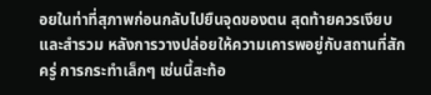อยในท่าที่สุภาพก่อนกลับไปยืนจุดของตน สุดท้ายควรเงียบและสำรวม หลังการวางปล่อยให้ความเคารพอยู่กับสถานที่สักครู่ การกระทำเล็กๆ เช่นนี้สะท้อ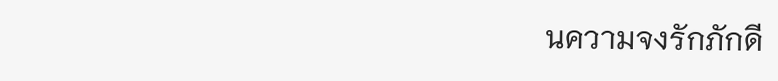นความจงรักภักดี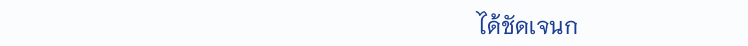ได้ชัดเจนก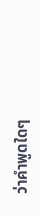ว่าคำพูดใดๆ